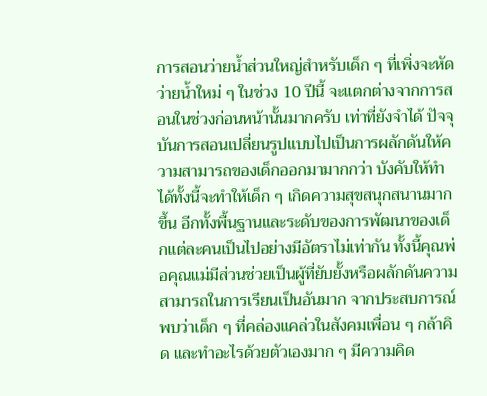การสอนว่ายน้ำส่วนใหญ่สำหรับเด็ก ๆ ที่เพิ่งจะหัดว่ายน้ำใหม่ ๆ ในช่วง 10 ปีนี้ จะแตกต่างจากการสอนในช่วงก่อนหน้านั้นมากครับ เท่าที่ยังจำได้ ปัจจุบันการสอนเปลี่ยนรูปแบบไปเป็นการผลักดันให้ความสามารถของเด็กออกมามากกว่า บังคับให้ทำได้ทั้งนี้จะทำให้เด็ก ๆ เกิดความสุขสนุกสนานมากขึ้น อีกทั้งพื้นฐานและระดับของการพัฒนาของเด็กแต่ละคนเป็นไปอย่างมีอัตราไม่เท่ากัน ทั้งนี้คุณพ่อคุณแม่มีส่วนช่วยเป็นผู้ที่ยับยั้งหรือผลักดันความสามารถในการเรียนเป็นอันมาก จากประสบการณ์พบว่าเด็ก ๆ ที่คล่องแคล่วในสังคมเพื่อน ๆ กล้าคิด และทำอะไรด้วยตัวเองมาก ๆ มีความคิด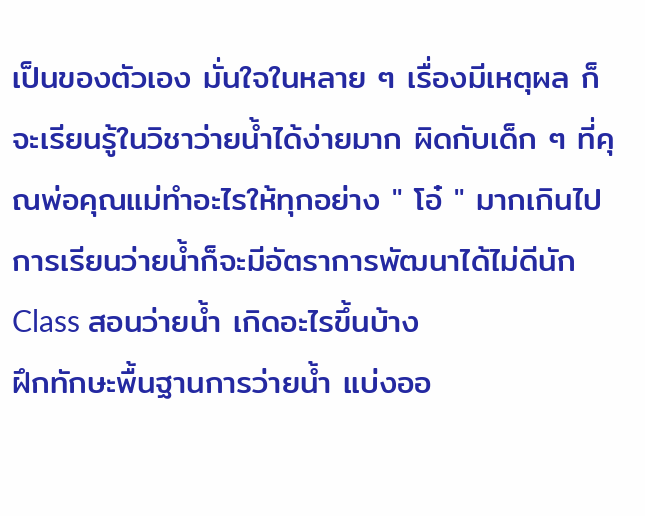เป็นของตัวเอง มั่นใจในหลาย ๆ เรื่องมีเหตุผล ก็จะเรียนรู้ในวิชาว่ายน้ำได้ง่ายมาก ผิดกับเด็ก ๆ ที่คุณพ่อคุณแม่ทำอะไรให้ทุกอย่าง " โอ๋ " มากเกินไป การเรียนว่ายน้ำก็จะมีอัตราการพัฒนาได้ไม่ดีนัก
Class สอนว่ายน้ำ เกิดอะไรขึ้นบ้าง
ฝึกทักษะพื้นฐานการว่ายน้ำ แบ่งออ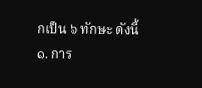กเป็น ๖ ทักษะ ดังนี้
๑. การ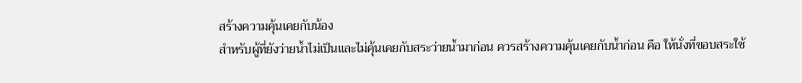สร้างความคุ้นเคยกับน้อง
สำหรับผู้ที่ยังว่ายน้ำไม่เป็นและไม่คุ้นเคยกับสระว่ายน้ำมาก่อน ควรสร้างความคุ้นเคยกับน้ำก่อน คือ ให้นั่งที่ขอบสระใช้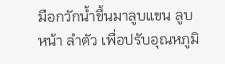มือกวักน้ำขึ้นมาลูบแขน ลูบหน้า ลำตัว เพื่อปรับอุณหภูมิ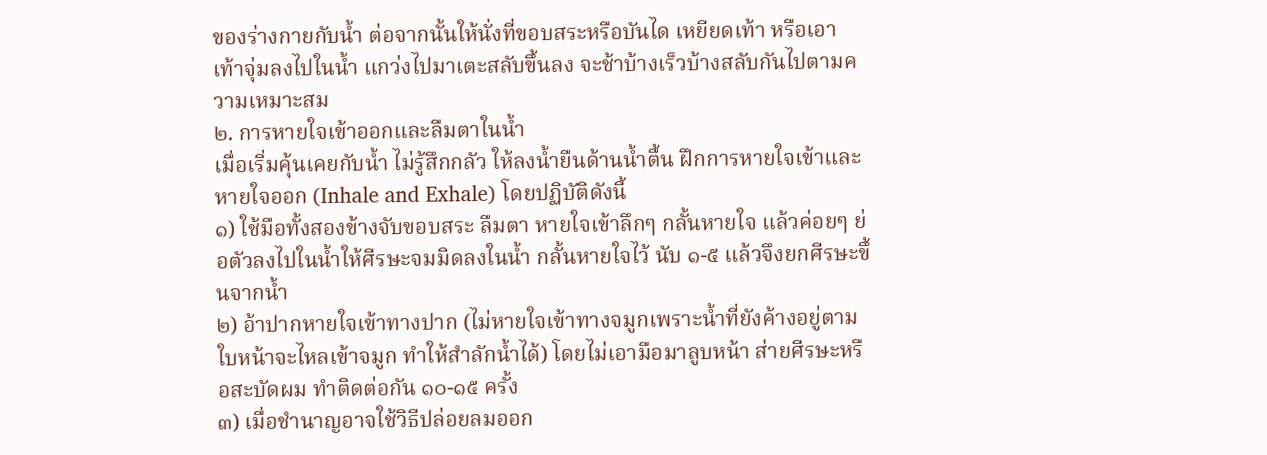ของร่างกายกับน้ำ ต่อจากนั้นให้นั่งที่ขอบสระหรือบันได เหยียดเท้า หรือเอาเท้าจุ่มลงไปในน้ำ แกว่งไปมาเตะสลับขึ้นลง จะช้าบ้างเร็วบ้างสลับกันไปตามความเหมาะสม
๒. การหายใจเข้าออกและลืมตาในน้ำ
เมื่อเริ่มคุ้นเคยกับน้ำ ไม่รู้สึกกลัว ให้ลงน้ำยืนด้านน้ำตื้น ฝึกการหายใจเข้าและหายใจออก (Inhale and Exhale) โดยปฏิบัติดังนี้
๑) ใช้มือทั้งสองข้างจับขอบสระ ลืมตา หายใจเข้าลึกๆ กลั้นหายใจ แล้วค่อยๆ ย่อตัวลงไปในน้ำให้ศีรษะจมมิดลงในน้ำ กลั้นหายใจไว้ นับ ๑-๕ แล้วจึงยกศีรษะขึ้นจากน้ำ
๒) อ้าปากหายใจเข้าทางปาก (ไม่หายใจเข้าทางจมูกเพราะน้ำที่ยังค้างอยู่ตามใบหน้าจะไหลเข้าจมูก ทำให้สำลักน้ำได้) โดยไม่เอามือมาลูบหน้า ส่ายศีรษะหรือสะบัดผม ทำติดต่อกัน ๑๐-๑๕ ครั้ง
๓) เมื่อชำนาญอาจใช้วิธีปล่อยลมออก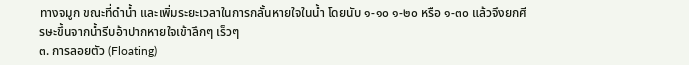ทางจมูก ขณะที่ดำน้ำ และเพิ่มระยะเวลาในการกลั้นหายใจในน้ำ โดยนับ ๑-๑๐ ๑-๒๐ หรือ ๑-๓๐ แล้วจึงยกศีรษะขึ้นจากน้ำรีบอ้าปากหายใจเข้าลึกๆ เร็วๆ
๓. การลอยตัว (Floating)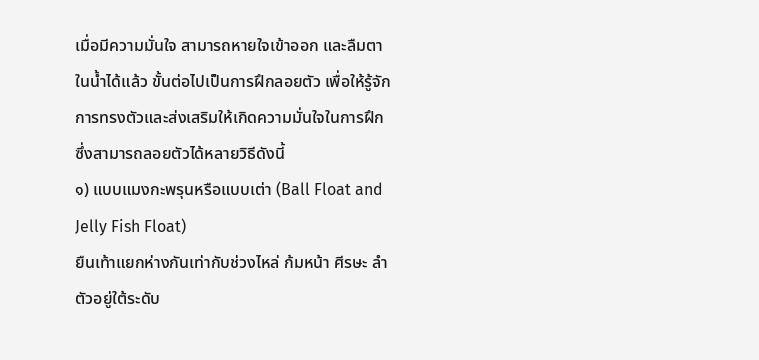เมื่อมีความมั่นใจ สามารถหายใจเข้าออก และลืมตาในน้ำได้แล้ว ขั้นต่อไปเป็นการฝึกลอยตัว เพื่อให้รู้จักการทรงตัวและส่งเสริมให้เกิดความมั่นใจในการฝึก ซึ่งสามารถลอยตัวได้หลายวิธีดังนี้
๑) แบบแมงกะพรุนหรือแบบเต่า (Ball Float and Jelly Fish Float)
ยืนเท้าแยกห่างกันเท่ากับช่วงไหล่ ก้มหน้า ศีรษะ ลำตัวอยู่ใต้ระดับ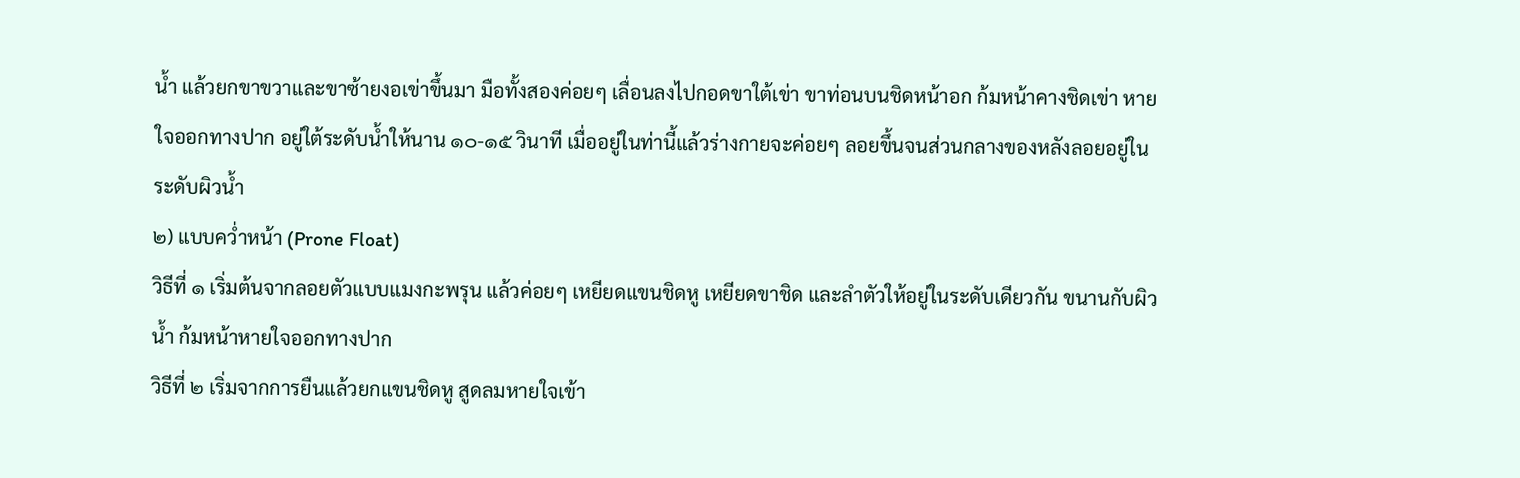น้ำ แล้วยกขาขวาและขาซ้ายงอเข่าขึ้นมา มือทั้งสองค่อยๆ เลื่อนลงไปกอดขาใต้เข่า ขาท่อนบนชิดหน้าอก ก้มหน้าคางชิดเข่า หายใจออกทางปาก อยู่ใต้ระดับน้ำให้นาน ๑๐-๑๕ วินาที เมื่ออยู่ในท่านี้แล้วร่างกายจะค่อยๆ ลอยขึ้นจนส่วนกลางของหลังลอยอยู่ในระดับผิวน้ำ
๒) แบบคว่ำหน้า (Prone Float)
วิธีที่ ๑ เริ่มต้นจากลอยตัวแบบแมงกะพรุน แล้วค่อยๆ เหยียดแขนชิดหู เหยียดขาชิด และลำตัวให้อยู่ในระดับเดียวกัน ขนานกับผิวน้ำ ก้มหน้าหายใจออกทางปาก
วิธีที่ ๒ เริ่มจากการยืนแล้วยกแขนชิดหู สูดลมหายใจเข้า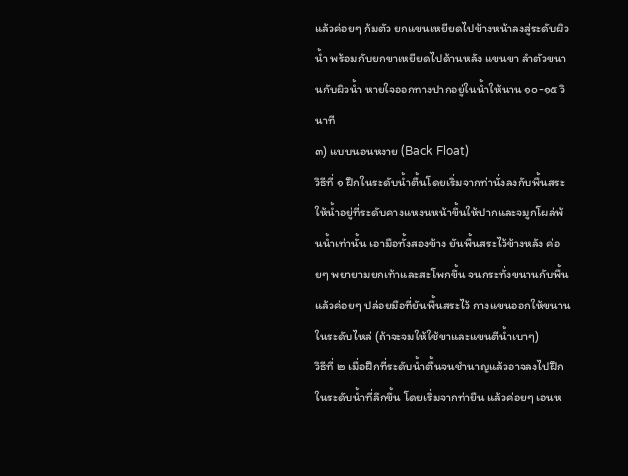แล้วค่อยๆ ก้มตัว ยกแขนเหยียดไปข้างหน้าลงสู่ระดับผิวน้ำ พร้อมกับยกขาเหยียดไปด้านหลัง แขนขา ลำตัวขนานกับผิวน้ำ หายใจออกทางปากอยู่ในน้ำให้นาน ๑๐-๑๕ วินาที
๓) แบบนอนหงาย (Back Float)
วิธีที่ ๑ ฝึกในระดับน้ำตื้นโดยเริ่มจากท่านั่งลงกับพื้นสระให้น้ำอยู่ที่ระดับคางแหงนหน้าขึ้นให้ปากและจมูกโผล่พ้นน้ำเท่านั้น เอามือทั้งสองข้าง ยันพื้นสระไว้ข้างหลัง ค่อยๆ พยายามยกเท้าและสะโพกขึ้น จนกระทั่งขนานกับพื้นแล้วค่อยๆ ปล่อยมือที่ยันพื้นสระไว้ กางแขนออกให้ขนานในระดับไหล่ (ถ้าจะจมให้ใช้ขาและแขนตีน้ำเบาๆ)
วิธีที่ ๒ เมื่อฝึกที่ระดับน้ำตื้นจนชำนาญแล้วอาจลงไปฝึกในระดับน้ำที่ลึกขึ้น โดยเริ่มจากท่ายืน แล้วค่อยๆ เอนห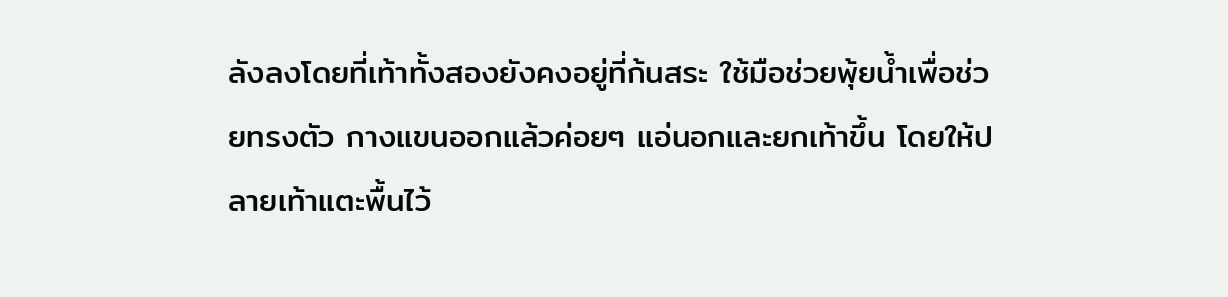ลังลงโดยที่เท้าทั้งสองยังคงอยู่ที่ก้นสระ ใช้มือช่วยพุ้ยน้ำเพื่อช่วยทรงตัว กางแขนออกแล้วค่อยๆ แอ่นอกและยกเท้าขึ้น โดยให้ปลายเท้าแตะพื้นไว้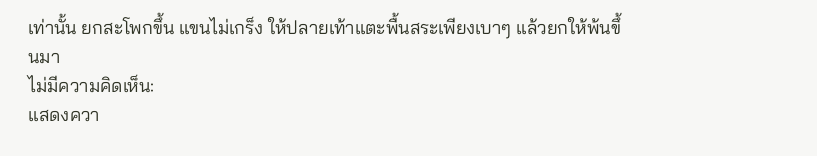เท่านั้น ยกสะโพกขึ้น แขนไม่เกร็ง ให้ปลายเท้าแตะพื้นสระเพียงเบาๆ แล้วยกให้พ้นขึ้นมา
ไม่มีความคิดเห็น:
แสดงควา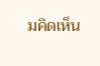มคิดเห็น